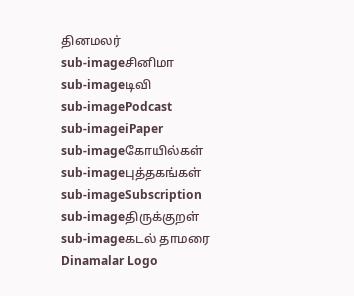தினமலர்
sub-imageசினிமா
sub-imageடிவி
sub-imagePodcast
sub-imageiPaper
sub-imageகோயில்கள்
sub-imageபுத்தகங்கள்
sub-imageSubscription
sub-imageதிருக்குறள்
sub-imageகடல் தாமரை
Dinamalar Logo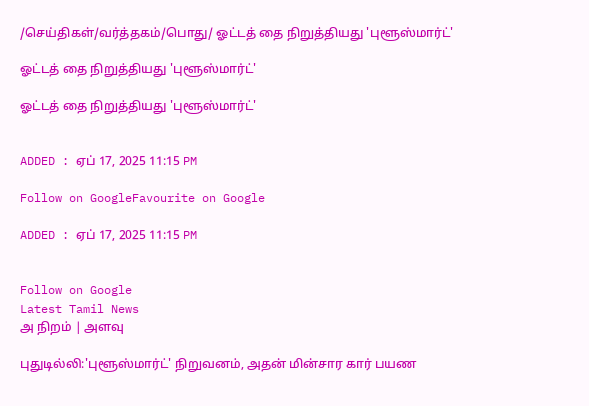/செய்திகள்/வர்த்தகம்/பொது/ ஓட்டத் தை நிறுத்தியது 'புளூஸ்மார்ட்'

ஓட்டத் தை நிறுத்தியது 'புளூஸ்மார்ட்'

ஓட்டத் தை நிறுத்தியது 'புளூஸ்மார்ட்'


ADDED : ஏப் 17, 2025 11:15 PM

Follow on GoogleFavourite on Google

ADDED : ஏப் 17, 2025 11:15 PM


Follow on Google
Latest Tamil News
அ நிறம் | அளவு

புதுடில்லி:'புளூஸ்மார்ட்' நிறுவனம், அதன் மின்சார கார் பயண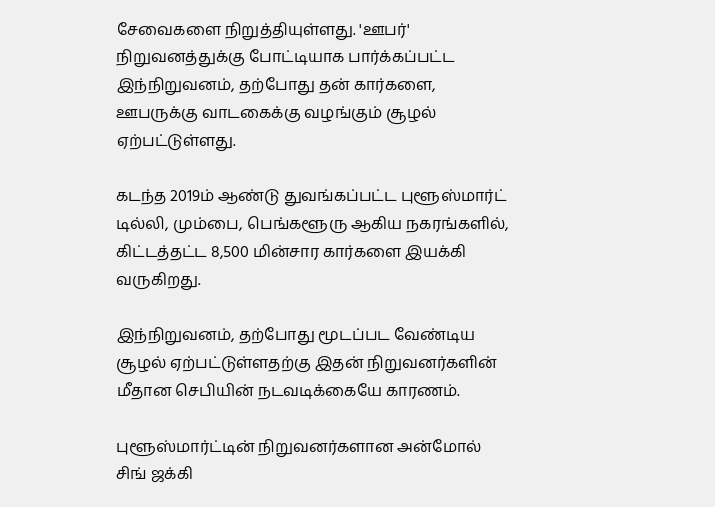சேவைகளை நிறுத்தியுள்ளது. 'ஊபர்' நிறுவனத்துக்கு போட்டியாக பார்க்கப்பட்ட இந்நிறுவனம், தற்போது தன் கார்களை, ஊபருக்கு வாடகைக்கு வழங்கும் சூழல் ஏற்பட்டுள்ளது.

கடந்த 2019ம் ஆண்டு துவங்கப்பட்ட புளூஸ்மார்ட் டில்லி, மும்பை, பெங்களூரு ஆகிய நகரங்களில், கிட்டத்தட்ட 8,500 மின்சார கார்களை இயக்கி வருகிறது.

இந்நிறுவனம், தற்போது மூடப்பட வேண்டிய சூழல் ஏற்பட்டுள்ளதற்கு இதன் நிறுவனர்களின் மீதான செபியின் நடவடிக்கையே காரணம்.

புளூஸ்மார்ட்டின் நிறுவனர்களான அன்மோல் சிங் ஜக்கி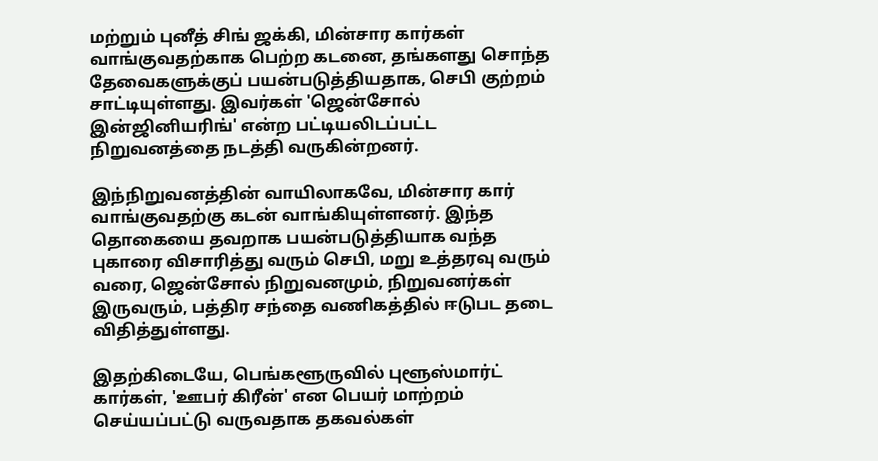மற்றும் புனீத் சிங் ஜக்கி, மின்சார கார்கள் வாங்குவதற்காக பெற்ற கடனை, தங்களது சொந்த தேவைகளுக்குப் பயன்படுத்தியதாக, செபி குற்றம் சாட்டியுள்ளது. இவர்கள் 'ஜென்சோல் இன்ஜினியரிங்' என்ற பட்டியலிடப்பட்ட நிறுவனத்தை நடத்தி வருகின்றனர்.

இந்நிறுவனத்தின் வாயிலாகவே, மின்சார கார் வாங்குவதற்கு கடன் வாங்கியுள்ளனர். இந்த தொகையை தவறாக பயன்படுத்தியாக வந்த புகாரை விசாரித்து வரும் செபி, மறு உத்தரவு வரும் வரை, ஜென்சோல் நிறுவனமும், நிறுவனர்கள் இருவரும், பத்திர சந்தை வணிகத்தில் ஈடுபட தடை விதித்துள்ளது.

இதற்கிடையே, பெங்களூருவில் புளூஸ்மார்ட் கார்கள், 'ஊபர் கிரீன்' என பெயர் மாற்றம் செய்யப்பட்டு வருவதாக தகவல்கள்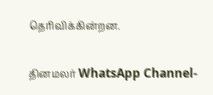தெரிவிக்கின்றன.

தினமலர் WhatsApp Channel-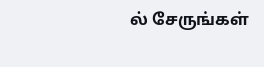ல் சேருங்கள்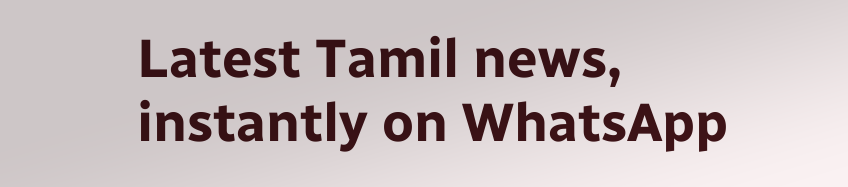Latest Tamil news, instantly on WhatsApp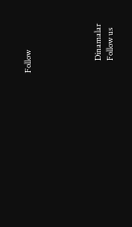Follow





      Dinamalar
      Follow us